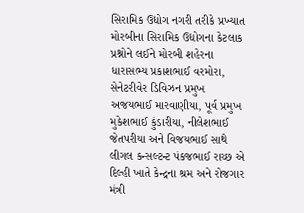સિરામિક ઉદ્યોગ નગરી તરીકે પ્રખ્યાત મોરબીના સિરામિક ઉદ્યોગના કેટલાક પ્રશ્નોને લઈને મોરબી શહેરના ધારાસભ્ય પ્રકાશભાઈ વરમોરા, સેનેટરીવેર ડિવિઝન પ્રમુખ અજયભાઈ મારવાણીયા, પૂર્વ પ્રમુખ મુકેશભાઈ કુંડારીયા, નીલેશભાઈ જેતપરીયા અને વિજયભાઈ સાથે લીગલ કન્સલ્ટન્ટ પંકજભાઈ રાચ્છ એ દિલ્હી ખાતે કેન્દ્રના શ્રમ અને રોજગાર મંત્રી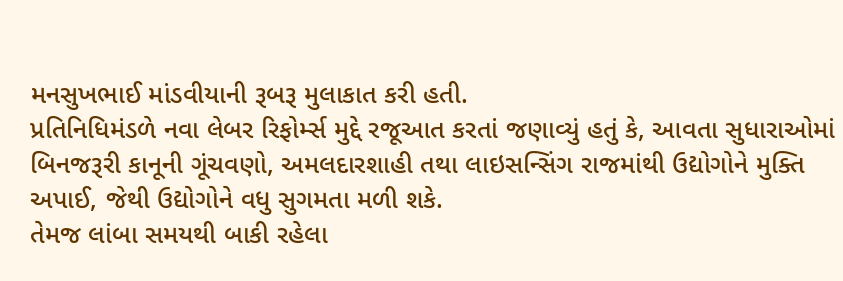મનસુખભાઈ માંડવીયાની રૂબરૂ મુલાકાત કરી હતી.
પ્રતિનિધિમંડળે નવા લેબર રિફોર્મ્સ મુદ્દે રજૂઆત કરતાં જણાવ્યું હતું કે, આવતા સુધારાઓમાં બિનજરૂરી કાનૂની ગૂંચવણો, અમલદારશાહી તથા લાઇસન્સિંગ રાજમાંથી ઉદ્યોગોને મુક્તિ અપાઈ, જેથી ઉદ્યોગોને વધુ સુગમતા મળી શકે.
તેમજ લાંબા સમયથી બાકી રહેલા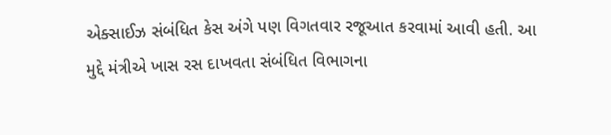એક્સાઈઝ સંબંધિત કેસ અંગે પણ વિગતવાર રજૂઆત કરવામાં આવી હતી. આ મુદ્દે મંત્રીએ ખાસ રસ દાખવતા સંબંધિત વિભાગના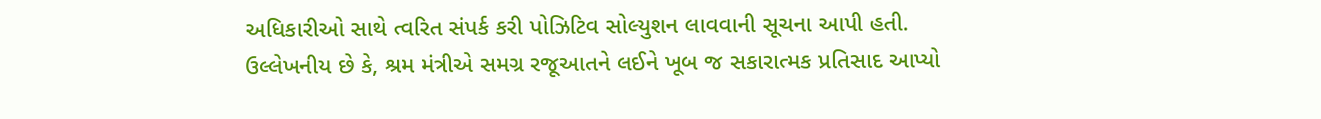અધિકારીઓ સાથે ત્વરિત સંપર્ક કરી પોઝિટિવ સોલ્યુશન લાવવાની સૂચના આપી હતી.
ઉલ્લેખનીય છે કે, શ્રમ મંત્રીએ સમગ્ર રજૂઆતને લઈને ખૂબ જ સકારાત્મક પ્રતિસાદ આપ્યો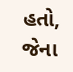હતો, જેના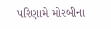પરિણામે મોરબીના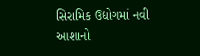સિરામિક ઉદ્યોગમાં નવી આશાનો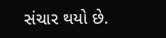સંચાર થયો છે.